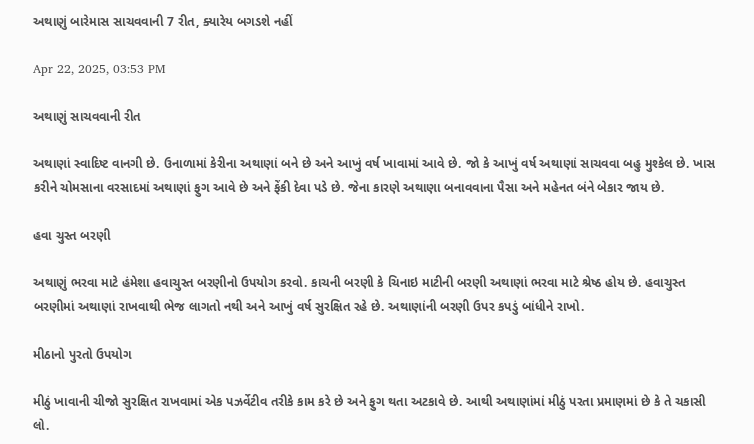અથાણું બારેમાસ સાચવવાની 7 રીત, ક્યારેય બગડશે નહીં

Apr 22, 2025, 03:53 PM

અથાણું સાચવવાની રીત

અથાણાં સ્વાદિષ્ટ વાનગી છે. ઉનાળામાં કેરીના અથાણાં બને છે અને આખું વર્ષ ખાવામાં આવે છે. જો કે આખું વર્ષ અથાણાં સાચવવા બહુ મુશ્કેલ છે. ખાસ કરીને ચોમસાના વરસાદમાં અથાણાં ફુગ આવે છે અને ફેંકી દેવા પડે છે. જેના કારણે અથાણા બનાવવાના પૈસા અને મહેનત બંને બેકાર જાય છે.

હવા ચુસ્ત બરણી

અથાણું ભરવા માટે હંમેશા હવાચુસ્ત બરણીનો ઉપયોગ કરવો. કાચની બરણી કે ચિનાઇ માટીની બરણી અથાણાં ભરવા માટે શ્રેષ્ઠ હોય છે. હવાચુસ્ત બરણીમાં અથાણાં રાખવાથી ભેજ લાગતો નથી અને આખું વર્ષ સુરક્ષિત રહે છે. અથાણાંની બરણી ઉપર કપડું બાંધીને રાખો.

મીઠાનો પુરતો ઉપયોગ

મીઠું ખાવાની ચીજો સુરક્ષિત રાખવામાં એક પઝર્વેટીવ તરીકે કામ કરે છે અને ફુગ થતા અટકાવે છે. આથી અથાણાંમાં મીઠું પરતા પ્રમાણમાં છે કે તે ચકાસી લો.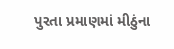પુરતા પ્રમાણમાં મીઠુંના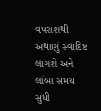વપરાશથી અથાણું સ્વાદિષ્ટ લાગશે અને લાંબા સમય સુધી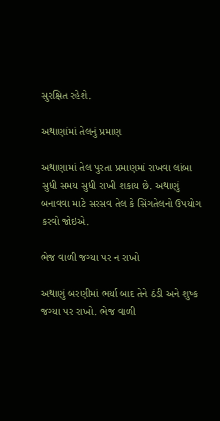સુરક્ષિત રહેશે.

અથાણાંમાં તેલનું પ્રમાણ

અથાણામાં તેલ પુરતા પ્રમાણમાં રાખવા લાંબા સુધી સમય સુધી રાખી શકાય છે. અથાણું બનાવવા માટે સરસવ તેલ કે સિંગતેલનો ઉપયોગ કરવો જોઇએ.

ભેજ વાળી જગ્યા પર ન રાખો

અથાણું બરણીમાં ભર્યા બાદ તેને ઠંડી અને શુષ્ક જગ્યા પર રાખો. ભેજ વાળી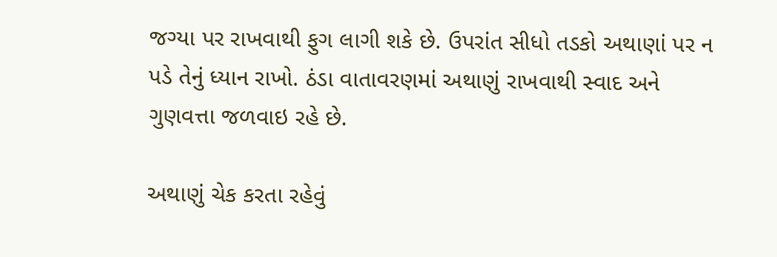જગ્યા પર રાખવાથી ફુગ લાગી શકે છે. ઉપરાંત સીધો તડકો અથાણાં પર ન પડે તેનું ધ્યાન રાખો. ઠંડા વાતાવરણમાં અથાણું રાખવાથી સ્વાદ અને ગુણવત્તા જળવાઇ રહે છે.

અથાણું ચેક કરતા રહેવું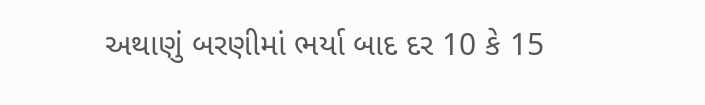અથાણું બરણીમાં ભર્યા બાદ દર 10 કે 15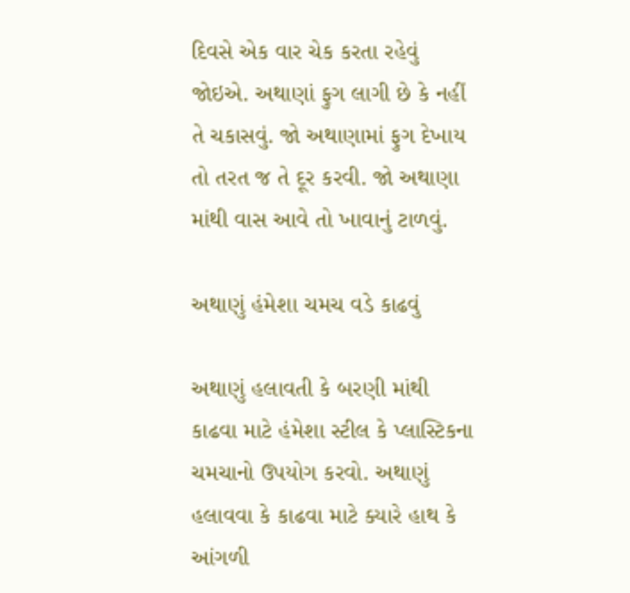દિવસે એક વાર ચેક કરતા રહેવું જોઇએ. અથાણાં ફુગ લાગી છે કે નહીં તે ચકાસવું. જો અથાણામાં ફુગ દેખાય તો તરત જ તે દૂર કરવી. જો અથાણા માંથી વાસ આવે તો ખાવાનું ટાળવું.

અથાણું હંમેશા ચમચ વડે કાઢવું

અથાણું હલાવતી કે બરણી માંથી કાઢવા માટે હંમેશા સ્ટીલ કે પ્લાસ્ટિકના ચમચાનો ઉપયોગ કરવો. અથાણું હલાવવા કે કાઢવા માટે ક્યારે હાથ કે આંગળી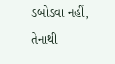ડબોડવા નહીં, તેનાથી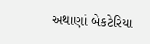અથાણાં બેકટેરિયા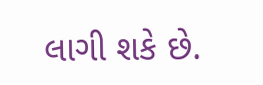લાગી શકે છે.